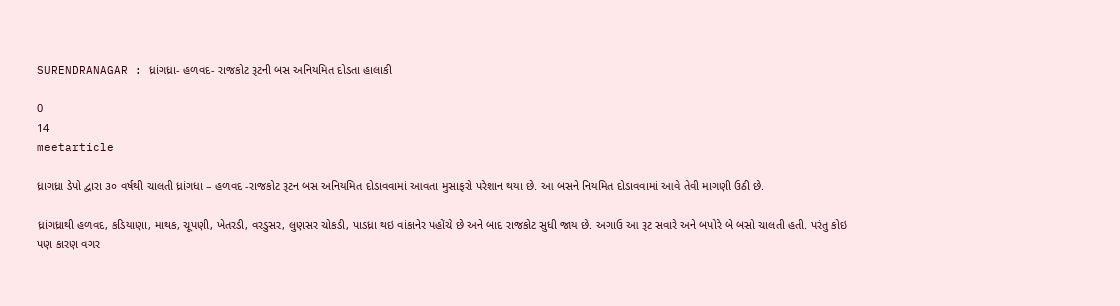SURENDRANAGAR : ધ્રાંગધ્રા- હળવદ- રાજકોટ રૂટની બસ અનિયમિત દોડતા હાલાકી

0
14
meetarticle

ધ્રાગધ્રા ડેપો દ્વારા ૩૦ વર્ષથી ચાલતી ધ્રાંગધા – હળવદ -રાજકોટ રૂટન બસ અનિયમિત દોડાવવામાં આવતા મુસાફરો પરેશાન થયા છે. આ બસને નિયમિત દોડાવવામાં આવે તેવી માગણી ઉઠી છે.

ધ્રાંગધ્રાથી હળવદ, કડિયાણા, માથક, ચૂપણી, ખેતરડી, વરડુસર, લુણસર ચોકડી, પાડધ્રા થઇ વાંકાનેર પહોંચે છે અને બાદ રાજકોટ સુધી જાય છે. અગાઉ આ રૂટ સવારે અને બપોરે બે બસો ચાલતી હતી. પરંતુ કોઇ પણ કારણ વગર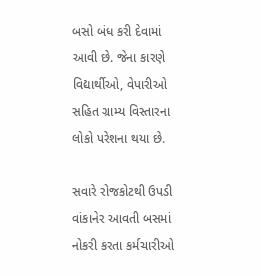બસો બંધ કરી દેવામાં આવી છે. જેના કારણે વિદ્યાર્થીઓ, વેપારીઓ સહિત ગ્રામ્ય વિસ્તારના લોકો પરેશના થયા છે.

સવારે રોજકોટથી ઉપડી વાંકાનેર આવતી બસમાં નોકરી કરતા કર્મચારીઓ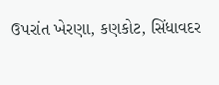ઉપરાંત ખેરણા, કણકોટ, સિંધાવદર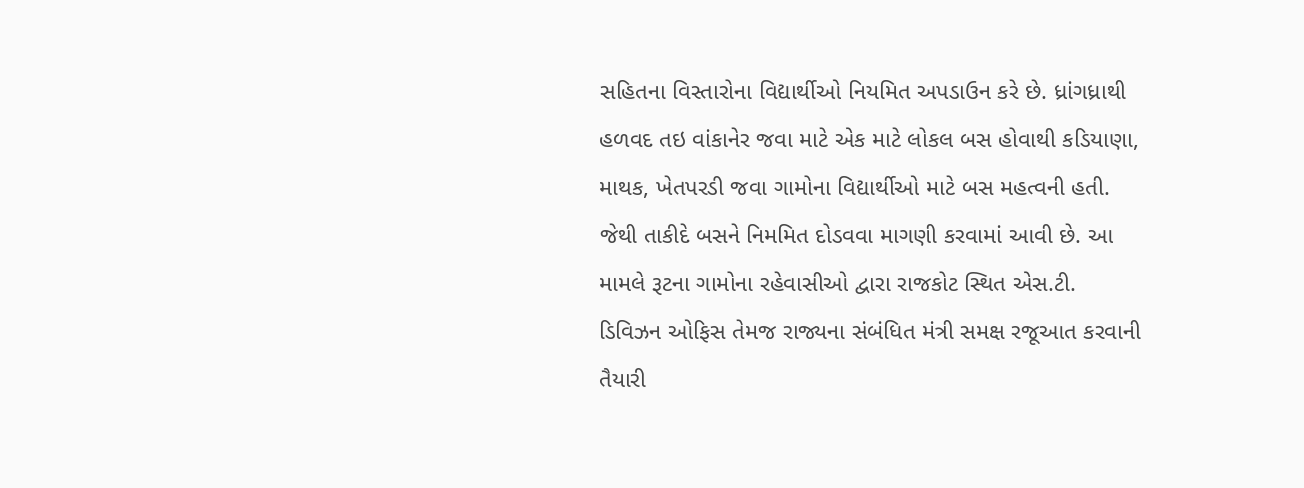સહિતના વિસ્તારોના વિદ્યાર્થીઓ નિયમિત અપડાઉન કરે છે. ધ્રાંગધ્રાથી હળવદ તઇ વાંકાનેર જવા માટે એક માટે લોકલ બસ હોવાથી કડિયાણા, માથક, ખેતપરડી જવા ગામોના વિદ્યાર્થીઓ માટે બસ મહત્વની હતી. જેથી તાકીદે બસને નિમમિત દોડવવા માગણી કરવામાં આવી છે. આ મામલે રૂટના ગામોના રહેવાસીઓ દ્વારા રાજકોટ સ્થિત એસ.ટી. ડિવિઝન ઓફિસ તેમજ રાજ્યના સંબંધિત મંત્રી સમક્ષ રજૂઆત કરવાની તૈયારી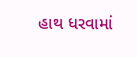હાથ ધરવામાં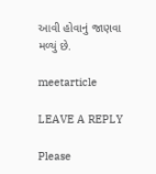આવી હોવાનું જાણવા મળ્યું છે.

meetarticle

LEAVE A REPLY

Please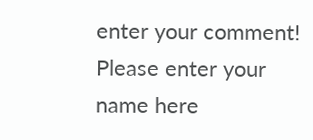enter your comment!
Please enter your name here